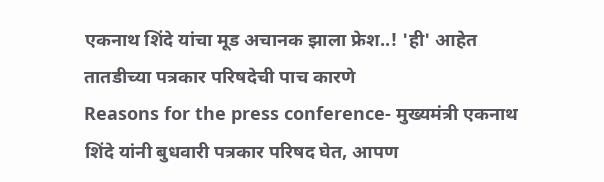एकनाथ शिंदे यांचा मूड अचानक झाला फ्रेश..! 'ही' आहेत तातडीच्या पत्रकार परिषदेची पाच कारणे
Reasons for the press conference- मुख्यमंत्री एकनाथ शिंदे यांनी बुधवारी पत्रकार परिषद घेत, आपण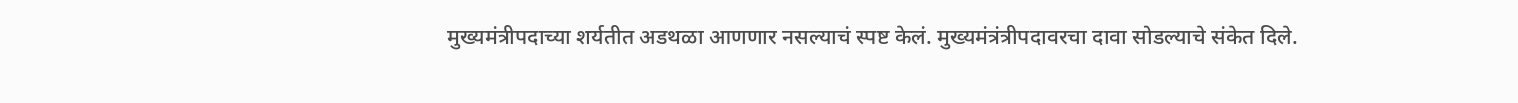मुख्यमंत्रीपदाच्या शर्यतीत अडथळा आणणार नसल्याचं स्पष्ट केलं. मुख्यमंत्रंत्रीपदावरचा दावा सोडल्याचे संकेत दिले.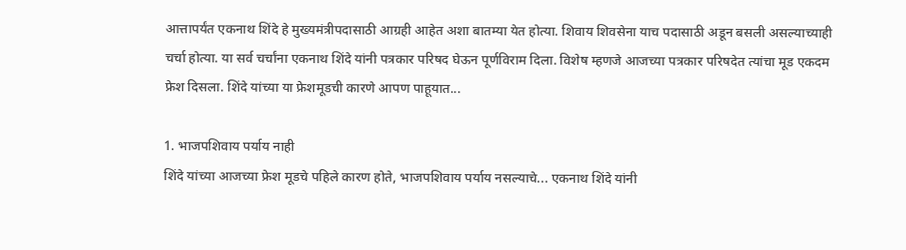आत्तापर्यंत एकनाथ शिंदे हे मुख्यमंत्रीपदासाठी आग्रही आहेत अशा बातम्या येत होत्या. शिवाय शिवसेना याच पदासाठी अडून बसली असल्याच्याही चर्चा होत्या. या सर्व चर्चांना एकनाथ शिंदे यांनी पत्रकार परिषद घेऊन पूर्णविराम दिला. विशेष म्हणजे आजच्या पत्रकार परिषदेत त्यांचा मूड एकदम फ्रेश दिसला. शिंदे यांच्या या फ्रेशमूडची कारणे आपण पाहूयात...

1. भाजपशिवाय पर्याय नाही
शिंदे यांच्या आजच्या फ्रेश मूडचे पहिले कारण होते, भाजपशिवाय पर्याय नसल्याचे... एकनाथ शिंदे यांनी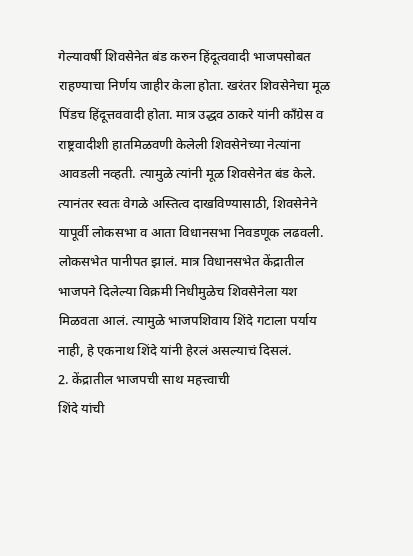गेल्यावर्षी शिवसेनेत बंड करुन हिंदूत्ववादी भाजपसोबत राहण्याचा निर्णय जाहीर केला होता. खरंतर शिवसेनेचा मूळ पिंडच हिंदूत्तववादी होता. मात्र उद्धव ठाकरे यांनी काँग्रेस व राष्ट्रवादीशी हातमिळवणी केलेली शिवसेनेच्या नेत्यांना आवडली नव्हती. त्यामुळे त्यांनी मूळ शिवसेनेत बंड केले. त्यानंतर स्वतः वेगळे अस्तित्व दाखविण्यासाठी, शिवसेनेने यापूर्वी लोकसभा व आता विधानसभा निवडणूक लढवली. लोकसभेत पानीपत झालं. मात्र विधानसभेत केंद्रातील भाजपने दिलेल्या विक्रमी निधीमुळेच शिवसेनेला यश मिळवता आलं. त्यामुळे भाजपशिवाय शिंदे गटाला पर्याय नाही, हे एकनाथ शिंदे यांनी हेरलं असल्याचं दिसलं.
2. केंद्रातील भाजपची साथ महत्त्वाची
शिंदे यांची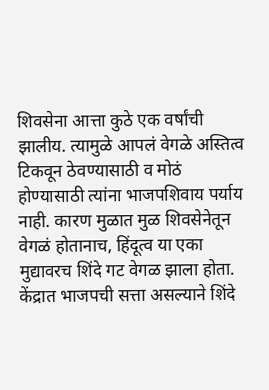शिवसेना आत्ता कुठे एक वर्षांची झालीय. त्यामुळे आपलं वेगळे अस्तित्व टिकवून ठेवण्यासाठी व मोठं होण्यासाठी त्यांना भाजपशिवाय पर्याय नाही. कारण मुळात मुळ शिवसेनेतून वेगळं होतानाच, हिंदूत्व या एका मुद्यावरच शिंदे गट वेगळ झाला होता. केंद्रात भाजपची सत्ता असल्याने शिंदे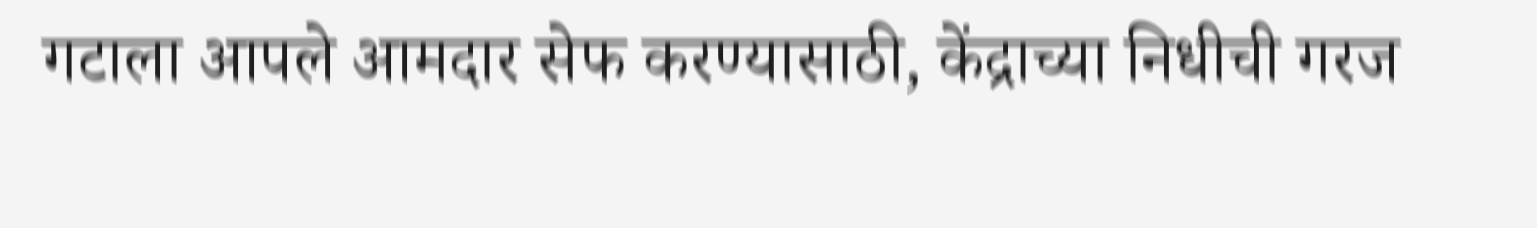गटाला आपले आमदार सेफ करण्यासाठी, केंद्राच्या निधीची गरज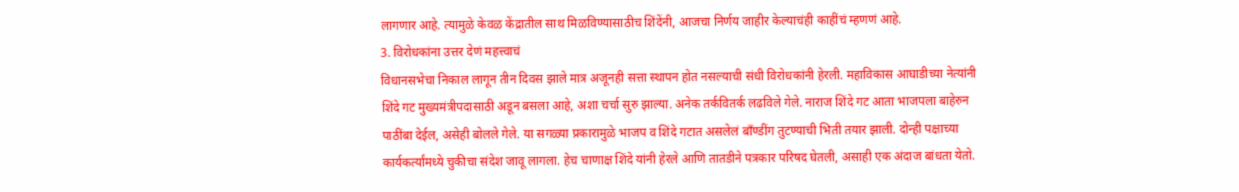लागणार आहे. त्यामुळे केवळ केंद्रातील साथ मिळविण्यासाठीच शिंदेंनी, आजचा निर्णय जाहीर केल्याचंही काहींचं म्हणणं आहे.
3. विरोधकांना उत्तर देणं महत्त्वाचं
विधानसभेचा निकाल लागून तीन दिवस झाले मात्र अजूनही सत्ता स्थापन होत नसल्याची संधी विरोधकांनी हेरली. महाविकास आघाडीच्या नेत्यांनी शिंदे गट मुख्यमंत्रीपदासाठी अडून बसला आहे, अशा चर्चा सुरु झाल्या. अनेक तर्कवितर्क लढविले गेले. नाराज शिंदे गट आता भाजपला बाहेरुन पाठींबा देईल, असेही बोलले गेले. या सगळ्या प्रकारामुळे भाजप व शिंदे गटात असलेलं बाँण्डींग तुटण्याची भिती तयार झाली. दोन्ही पक्षाच्या कार्यकर्त्यांमध्ये चुकीचा संदेश जावू लागला. हेच चाणाक्ष शिंदे यांनी हेरले आणि तातडीने पत्रकार परिषद घेतली, असाही एक अंदाज बांधता येतो.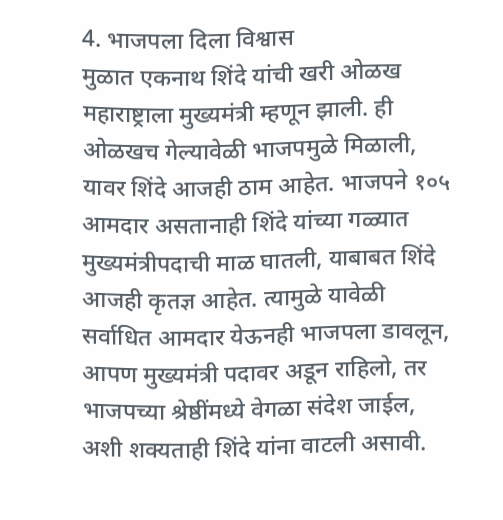4. भाजपला दिला विश्वास
मुळात एकनाथ शिंदे यांची खरी ओळख महाराष्ट्राला मुख्यमंत्री म्हणून झाली. ही ओळखच गेल्यावेळी भाजपमुळे मिळाली, यावर शिंदे आजही ठाम आहेत. भाजपने १०५ आमदार असतानाही शिंदे यांच्या गळ्यात मुख्यमंत्रीपदाची माळ घातली, याबाबत शिंदे आजही कृतज्ञ आहेत. त्यामुळे यावेळी सर्वाधित आमदार येऊनही भाजपला डावलून, आपण मुख्यमंत्री पदावर अडून राहिलो, तर भाजपच्या श्रेष्ठींमध्ये वेगळा संदेश जाईल, अशी शक्यताही शिंदे यांना वाटली असावी.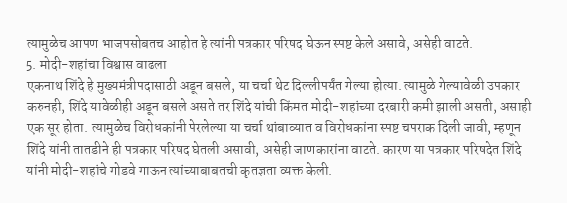त्यामुळेच आपण भाजपसोबतच आहोत हे त्यांनी पत्रकार परिषद घेऊन स्पष्ट केले असावे, असेही वाटते.
5. मोदी-शहांचा विश्वास वाढला
एकनाथ शिंदे हे मुख्यमंत्रीपदासाठी अडून बसले, या चर्चा थेट दिल्लीपर्यंत गेल्या होत्या. त्यामुळे गेल्यावेळी उपकार करुनही, शिंदे यावेळीही अडून बसले असते तर शिंदे यांची किंमत मोदी-शहांच्या दरबारी कमी झाली असती, असाही एक सूर होता. त्यामुळेच विरोधकांनी पेरलेल्या या चर्चा थांबाव्यात व विरोधकांना स्पष्ट चपराक दिली जावी, म्हणून शिंदे यांनी तातडीने ही पत्रकार परिषद घेतली असावी, असेही जाणकारांना वाटते. कारण या पत्रकार परिषदेत शिंदे यांनी मोदी-शहांचे गोडवे गाऊन त्यांच्याबाबतची कृतज्ञता व्यक्त केली.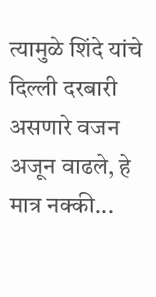त्यामुळे शिंदे यांचे दिल्ली दरबारी असणारे वजन अजून वाढले, हे मात्र नक्की...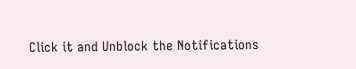Click it and Unblock the Notifications